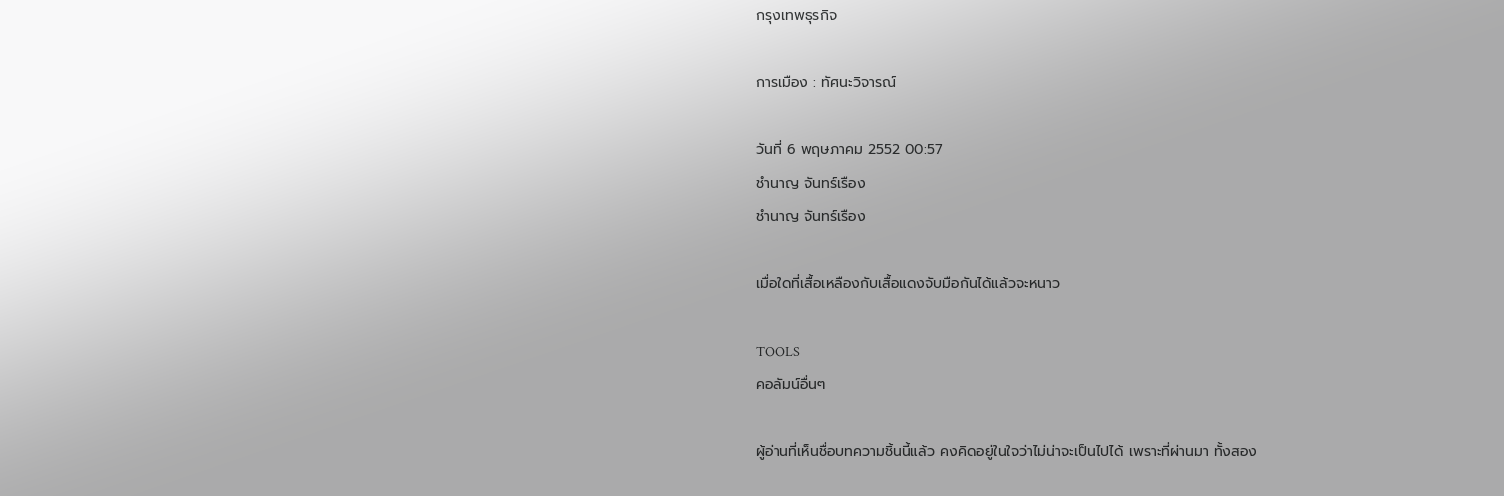กรุงเทพธุรกิจ

การเมือง : ทัศนะวิจารณ์

วันที่ 6 พฤษภาคม 2552 00:57
ชำนาญ จันทร์เรือง
ชำนาญ จันทร์เรือง

เมื่อใดที่เสื้อเหลืองกับเสื้อแดงจับมือกันได้แล้วจะหนาว

TOOLS
คอลัมน์อื่นๆ

ผู้อ่านที่เห็นชื่อบทความชิ้นนี้แล้ว คงคิดอยู่ในใจว่าไม่น่าจะเป็นไปได้ เพราะที่ผ่านมา ทั้งสอง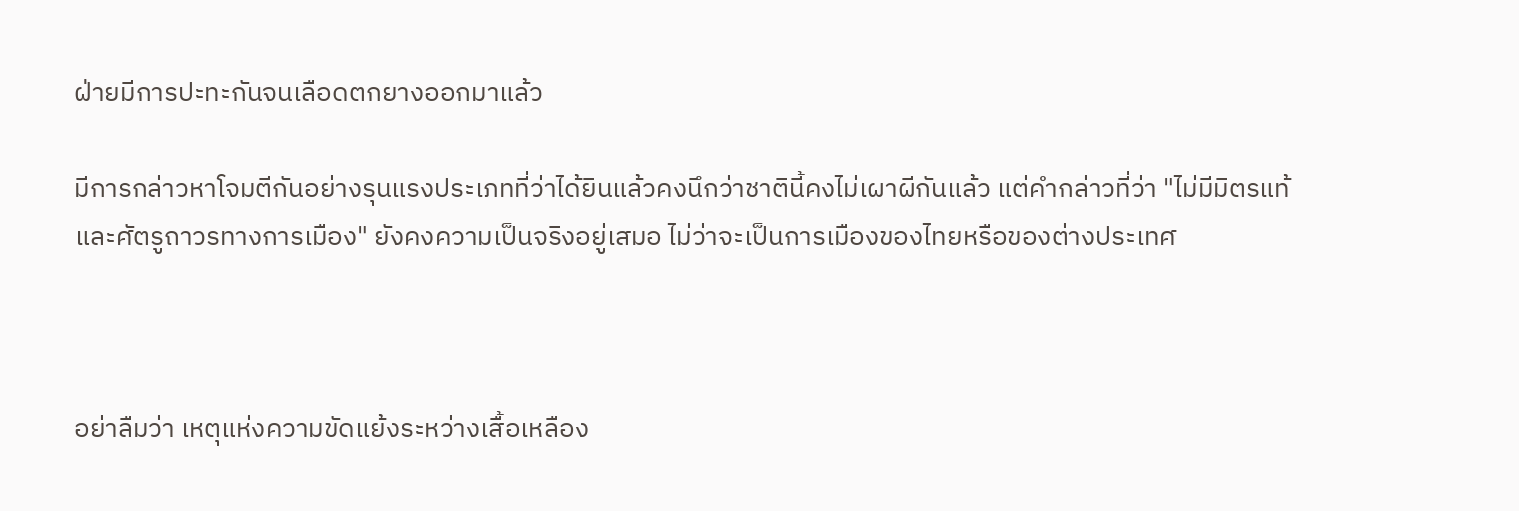ฝ่ายมีการปะทะกันจนเลือดตกยางออกมาแล้ว

มีการกล่าวหาโจมตีกันอย่างรุนแรงประเภทที่ว่าได้ยินแล้วคงนึกว่าชาตินี้คงไม่เผาผีกันแล้ว แต่คำกล่าวที่ว่า "ไม่มีมิตรแท้และศัตรูถาวรทางการเมือง" ยังคงความเป็นจริงอยู่เสมอ ไม่ว่าจะเป็นการเมืองของไทยหรือของต่างประเทศ



อย่าลืมว่า เหตุแห่งความขัดแย้งระหว่างเสื้อเหลือง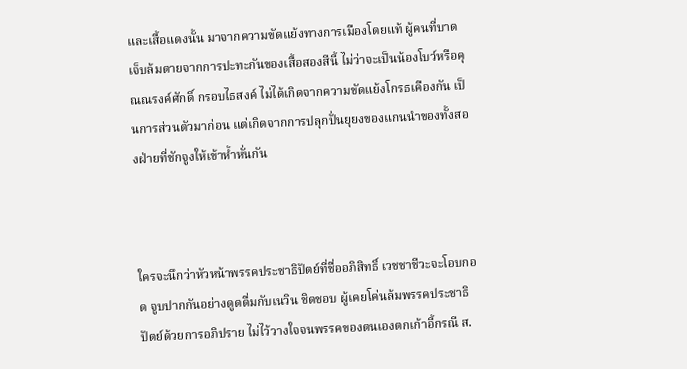และเสื้อแดงนั้น มาจากความขัดแย้งทางการเมืองโดยแท้ ผู้คนที่บาดเจ็บล้มตายจากการปะทะกันของเสื้อสองสีนี้ ไม่ว่าจะเป็นน้องโบว์หรือคุณณรงค์ศักดิ์ กรอบไธสงค์ ไม่ได้เกิดจากความขัดแย้งโกรธเคืองกัน เป็นการส่วนตัวมาก่อน แต่เกิดจากการปลุกปั่นยุยงของแกนนำของทั้งสองฝ่ายที่ชักจูงให้เข้าห้ำหั่นกัน



ใครจะนึกว่าหัวหน้าพรรคประชาธิปัตย์ที่ชื่ออภิสิทธิ์ เวชชาชีวะจะโอบกอด จูบปากกันอย่างดูดดื่มกับเนวิน ชิดชอบ ผู้เคยโค่นล้มพรรคประชาธิปัตย์ด้วยการอภิปราย ไม่ไว้วางใจจนพรรคของตนเองตกเก้าอี้กรณี ส.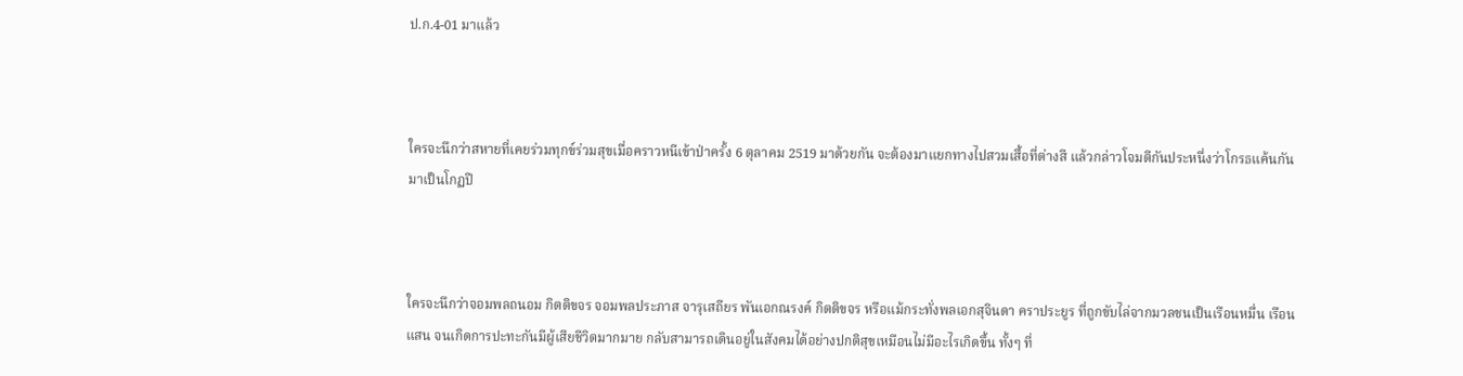ป.ก.4-01 มาแล้ว



ใครจะนึกว่าสหายที่เคยร่วมทุกข์ร่วมสุขเมื่อคราวหนีเข้าป่าครั้ง 6 ตุลาคม 2519 มาด้วยกัน จะต้องมาแยกทางไปสวมเสื้อที่ต่างสี แล้วกล่าวโจมตีกันประหนึ่งว่าโกรธแค้นกันมาเป็นโกฏปี



ใครจะนึกว่าจอมพลถนอม กิตติขจร จอมพลประภาส จารุเสถียร พันเอกณรงค์ กิตติขจร หรือแม้กระทั่งพลเอกสุจินดา คราประยูร ที่ถูกขับไล่จากมวลชนเป็นเรือนหมื่น เรือนแสน จนเกิดการปะทะกันมีผู้เสียชีวิตมากมาย กลับสามารถเดินอยู่ในสังคมได้อย่างปกติสุขเหมือนไม่มีอะไรเกิดขึ้น ทั้งๆ ที่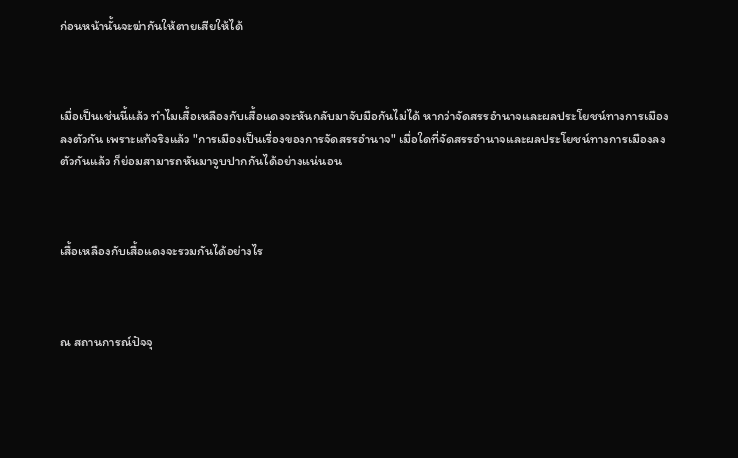ก่อนหน้านั้นจะฆ่ากันให้ตายเสียให้ได้



เมื่อเป็นเช่นนี้แล้ว ทำไมเสื้อเหลืองกับเสื้อแดงจะหันกลับมาจับมือกันไม่ได้ หากว่าจัดสรรอำนาจและผลประโยชน์ทางการเมืองลงตัวกัน เพราะแท้จริงแล้ว "การเมืองเป็นเรื่องของการจัดสรรอำนาจ" เมื่อใดที่จัดสรรอำนาจและผลประโยชน์ทางการเมืองลงตัวกันแล้ว ก็ย่อมสามารถหันมาจูบปากกันได้อย่างแน่นอน



เสื้อเหลืองกับเสื้อแดงจะรวมกันได้อย่างไร



ณ สถานการณ์ปัจจุ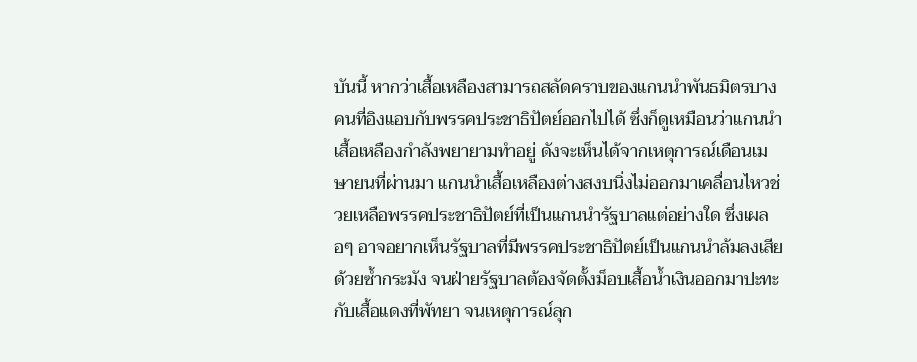บันนี้ หากว่าเสื้อเหลืองสามารถสลัดคราบของแกนนำพันธมิตรบางคนที่อิงแอบกับพรรคประชาธิปัตย์ออกไปได้ ซึ่งก็ดูเหมือนว่าแกนนำเสื้อเหลืองกำลังพยายามทำอยู่ ดังจะเห็นได้จากเหตุการณ์เดือนเมษายนที่ผ่านมา แกนนำเสื้อเหลืองต่างสงบนิ่งไม่ออกมาเคลื่อนไหวช่วยเหลือพรรคประชาธิปัตย์ที่เป็นแกนนำรัฐบาลแต่อย่างใด ซึ่งเผลอๆ อาจอยากเห็นรัฐบาลที่มีพรรคประชาธิปัตย์เป็นแกนนำล้มลงเสียด้วยซ้ำกระมัง จนฝ่ายรัฐบาลต้องจัดตั้งม็อบเสื้อน้ำเงินออกมาปะทะกับเสื้อแดงที่พัทยา จนเหตุการณ์ลุก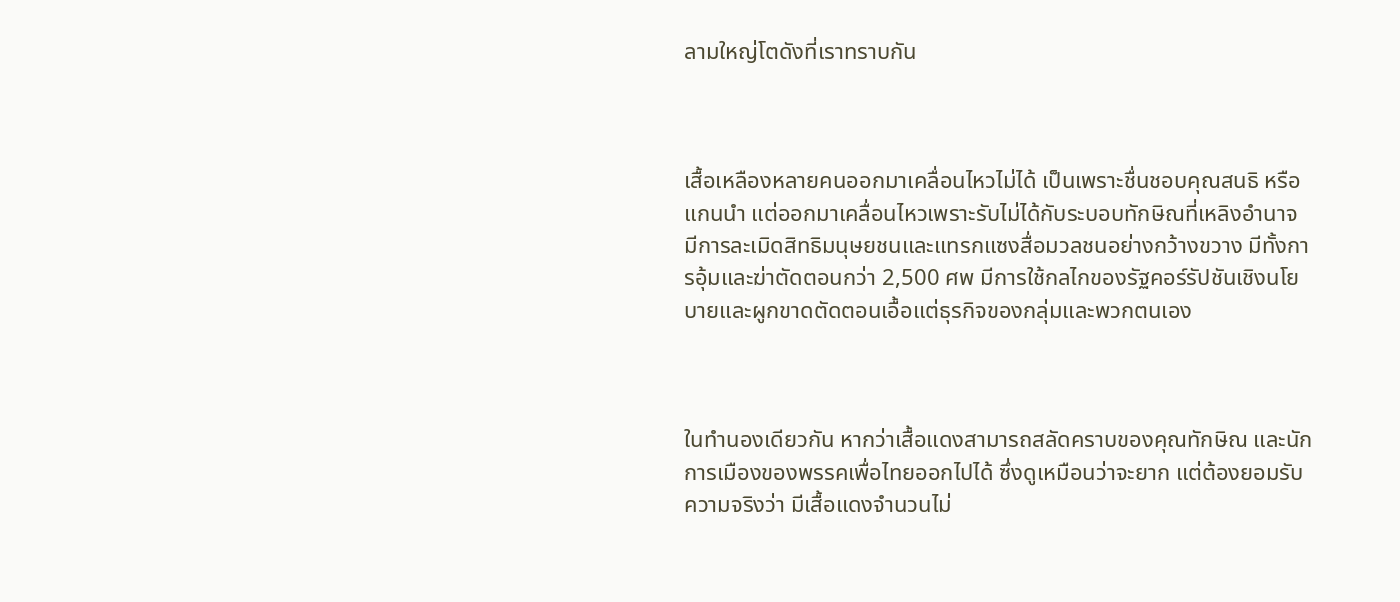ลามใหญ่โตดังที่เราทราบกัน



เสื้อเหลืองหลายคนออกมาเคลื่อนไหวไม่ได้ เป็นเพราะชื่นชอบคุณสนธิ หรือแกนนำ แต่ออกมาเคลื่อนไหวเพราะรับไม่ได้กับระบอบทักษิณที่เหลิงอำนาจ มีการละเมิดสิทธิมนุษยชนและแทรกแซงสื่อมวลชนอย่างกว้างขวาง มีทั้งการอุ้มและฆ่าตัดตอนกว่า 2,500 ศพ มีการใช้กลไกของรัฐคอร์รัปชันเชิงนโยบายและผูกขาดตัดตอนเอื้อแต่ธุรกิจของกลุ่มและพวกตนเอง



ในทำนองเดียวกัน หากว่าเสื้อแดงสามารถสลัดคราบของคุณทักษิณ และนักการเมืองของพรรคเพื่อไทยออกไปได้ ซึ่งดูเหมือนว่าจะยาก แต่ต้องยอมรับความจริงว่า มีเสื้อแดงจำนวนไม่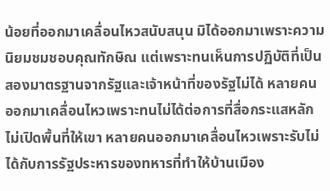น้อยที่ออกมาเคลื่อนไหวสนับสนุน มิได้ออกมาเพราะความนิยมชมชอบคุณทักษิณ แต่เพราะทนเห็นการปฏิบัติที่เป็นสองมาตรฐานจากรัฐและเจ้าหน้าที่ของรัฐไม่ได้ หลายคนออกมาเคลื่อนไหวเพราะทนไม่ได้ต่อการที่สื่อกระแสหลักไม่เปิดพื้นที่ให้เขา หลายคนออกมาเคลื่อนไหวเพราะรับไม่ได้กับการรัฐประหารของทหารที่ทำให้บ้านเมือง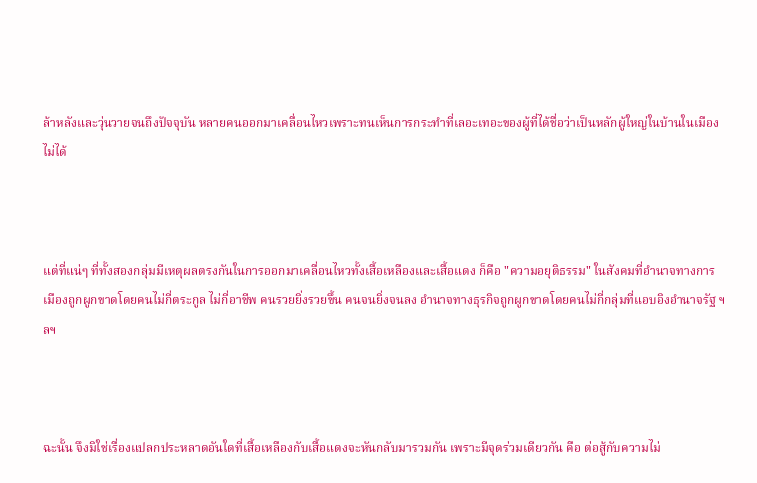ล้าหลังและวุ่นวายจนถึงปัจจุบัน หลายคนออกมาเคลื่อนไหวเพราะทนเห็นการกระทำที่เลอะเทอะของผู้ที่ได้ชื่อว่าเป็นหลักผู้ใหญ่ในบ้านในเมืองไม่ได้



แต่ที่แน่ๆ ที่ทั้งสองกลุ่มมีเหตุผลตรงกันในการออกมาเคลื่อนไหวทั้งเสื้อเหลืองและเสื้อแดง ก็คือ "ความอยุติธรรม" ในสังคมที่อำนาจทางการเมืองถูกผูกขาดโดยคนไม่กี่ตระกูล ไม่กี่อาชีพ คนรวยยิ่งรวยขึ้น คนจนยิ่งจนลง อำนาจทางธุรกิจถูกผูกขาดโดยคนไม่กี่กลุ่มที่แอบอิงอำนาจรัฐ ฯลฯ



ฉะนั้น จึงมิใช่เรื่องแปลกประหลาดอันใดที่เสื้อเหลืองกับเสื้อแดงจะหันกลับมารวมกัน เพราะมีจุดร่วมเดียวกัน คือ ต่อสู้กับความไม่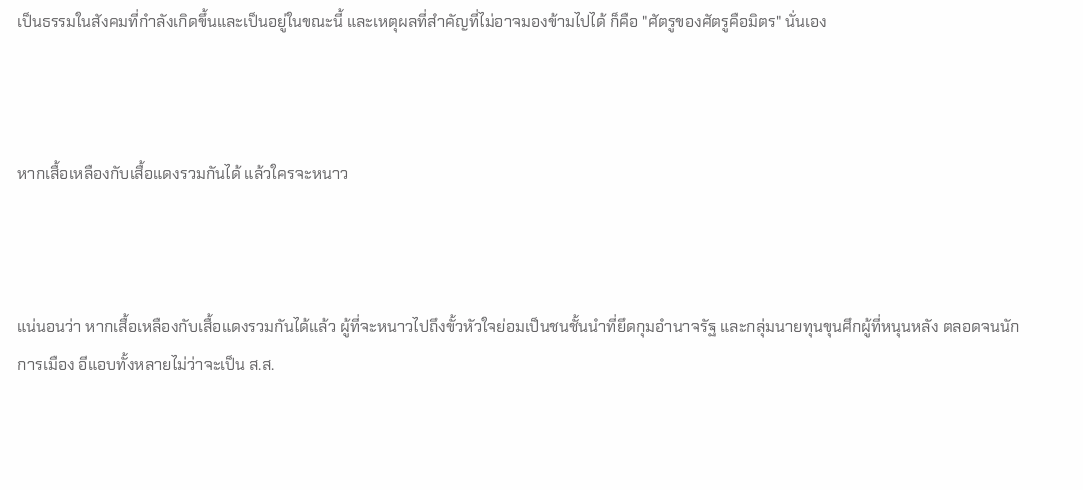เป็นธรรมในสังคมที่กำลังเกิดขึ้นและเป็นอยู่ในขณะนี้ และเหตุผลที่สำคัญที่ไม่อาจมองข้ามไปได้ ก็คือ "ศัตรูของศัตรูคือมิตร" นั่นเอง



หากเสื้อเหลืองกับเสื้อแดงรวมกันได้ แล้วใครจะหนาว



แน่นอนว่า หากเสื้อเหลืองกับเสื้อแดงรวมกันได้แล้ว ผู้ที่จะหนาวไปถึงขั้วหัวใจย่อมเป็นชนชั้นนำที่ยึดกุมอำนาจรัฐ และกลุ่มนายทุนขุนศึกผู้ที่หนุนหลัง ตลอดจนนักการเมือง อีแอบทั้งหลายไม่ว่าจะเป็น ส.ส.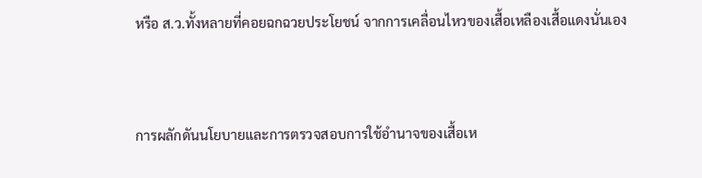หรือ ส.ว.ทั้งหลายที่คอยฉกฉวยประโยชน์ จากการเคลื่อนไหวของเสื้อเหลืองเสื้อแดงนั่นเอง



การผลักดันนโยบายและการตรวจสอบการใช้อำนาจของเสื้อเห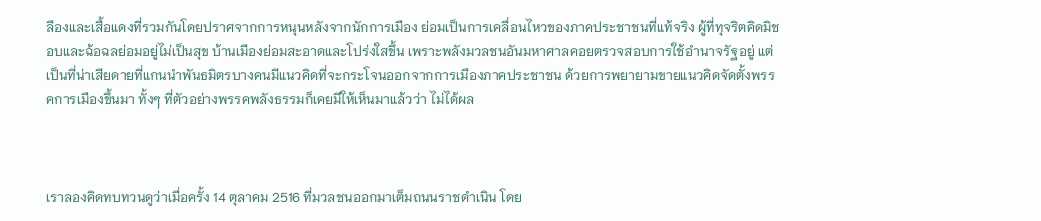ลืองและเสื้อแดงที่รวมกันโดยปราศจากการหนุนหลังจากนักการเมือง ย่อมเป็นการเคลื่อนไหวของภาคประชาชนที่แท้จริง ผู้ที่ทุจริตคิดมิชอบและฉ้อฉลย่อมอยู่ไม่เป็นสุข บ้านเมืองย่อมสะอาดและโปร่งใสขึ้น เพราะพลังมวลชนอันมหาศาลคอยตรวจสอบการใช้อำนาจรัฐอยู่ แต่เป็นที่น่าเสียดายที่แกนนำพันธมิตรบางคนมีแนวคิดที่จะกระโจนออกจากการเมืองภาคประชาชน ด้วยการพยายามขายแนวคิดจัดตั้งพรรคการเมืองขึ้นมา ทั้งๆ ที่ตัวอย่างพรรคพลังธรรมก็เคยมีให้เห็นมาแล้วว่า ไม่ได้ผล



เราลองคิดทบทวนดูว่าเมื่อครั้ง 14 ตุลาคม 2516 ที่มวลชนออกมาเต็มถนนราชดำเนิน โดย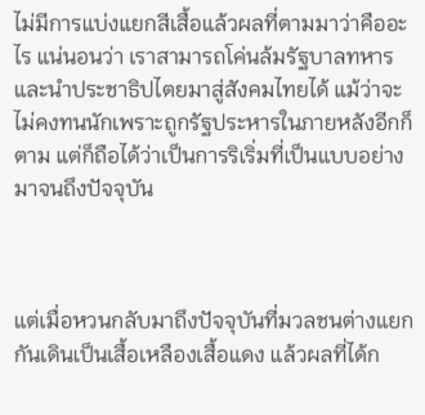ไม่มีการแบ่งแยกสีเสื้อแล้วผลที่ตามมาว่าคืออะไร แน่นอนว่า เราสามารถโค่นล้มรัฐบาลทหารและนำประชาธิปไตยมาสู่สังคมไทยได้ แม้ว่าจะไม่คงทนนักเพราะถูกรัฐประหารในภายหลังอีกก็ตาม แต่ก็ถือได้ว่าเป็นการริเริ่มที่เป็นแบบอย่างมาจนถึงปัจจุบัน



แต่เมื่อหวนกลับมาถึงปัจจุบันที่มวลชนต่างแยกกันเดินเป็นเสื้อเหลืองเสื้อแดง แล้วผลที่ได้ก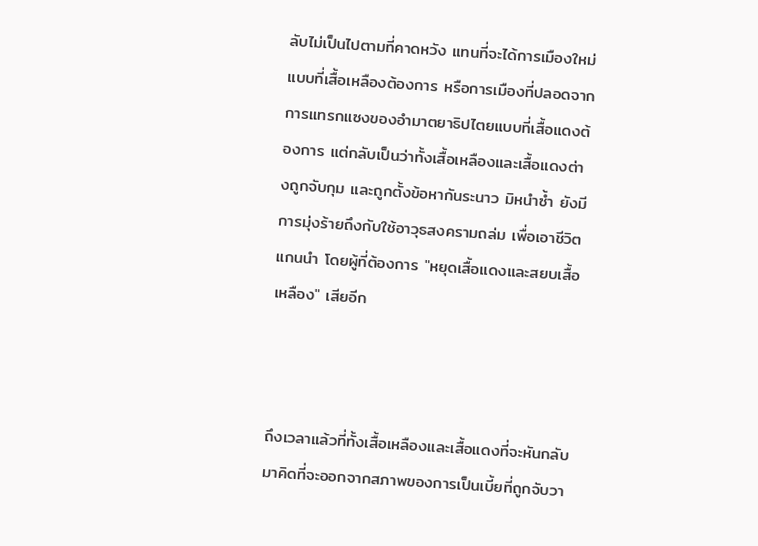ลับไม่เป็นไปตามที่คาดหวัง แทนที่จะได้การเมืองใหม่แบบที่เสื้อเหลืองต้องการ หรือการเมืองที่ปลอดจากการแทรกแซงของอำมาตยาธิปไตยแบบที่เสื้อแดงต้องการ แต่กลับเป็นว่าทั้งเสื้อเหลืองและเสื้อแดงต่างถูกจับกุม และถูกตั้งข้อหากันระนาว มิหนำซ้ำ ยังมีการมุ่งร้ายถึงกับใช้อาวุธสงครามถล่ม เพื่อเอาชีวิตแกนนำ โดยผู้ที่ต้องการ "หยุดเสื้อแดงและสยบเสื้อเหลือง" เสียอีก



ถึงเวลาแล้วที่ทั้งเสื้อเหลืองและเสื้อแดงที่จะหันกลับมาคิดที่จะออกจากสภาพของการเป็นเบี้ยที่ถูกจับวา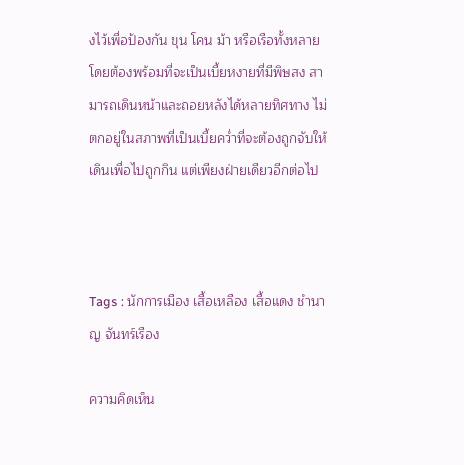งไว้เพื่อป้องกัน ขุน โคน ม้า หรือเรือทั้งหลาย โดยต้องพร้อมที่จะเป็นเบี้ยหงายที่มีพิษสง สามารถเดินหน้าและถอยหลังได้หลายทิศทาง ไม่ตกอยู่ในสภาพที่เป็นเบี้ยคว่ำที่จะต้องถูกจับให้เดินเพื่อไปถูกกิน แต่เพียงฝ่ายเดียวอีกต่อไป



Tags : นักการเมือง เสื้อเหลือง เสื้อแดง ชำนาญ จันทร์เรือง

ความคิดเห็น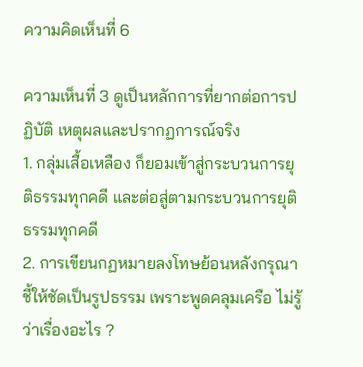ความคิดเห็นที่ 6

ความเห็นที่ 3 ดูเป็นหลักการที่ยากต่อการปฏิบัติ เหตุผลและปรากฏการณ์จริง
1. กลุ่มเสื้อเหลือง ก็ยอมเข้าสู่กระบวนการยุติธรรมทุกคดี และต่อสู่ตามกระบวนการยุติธรรมทุกคดี
2. การเขียนกฏหมายลงโทษย้อนหลังกรุณาชี้ให้ชัดเป็นรูปธรรม เพราะพูดคลุมเครือ ไม่รู้ว่าเรื่องอะไร ?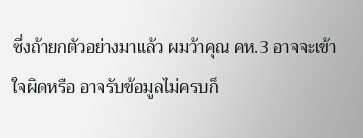ซึ่งถ้ายกตัวอย่างมาแล้ว ผมว้าคุณ คห.3 อาจจะเข้าใจผิดหรือ อาจรับข้อมูลไม่ครบก็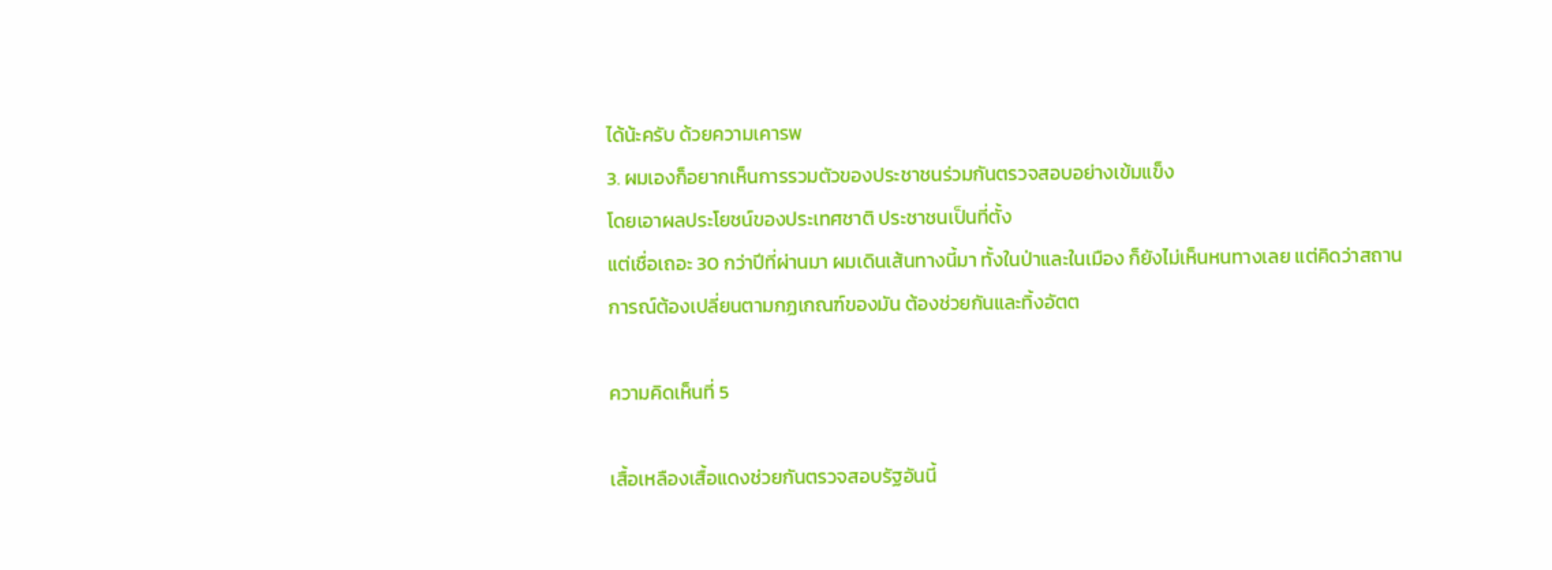ได้น้ะครับ ด้วยความเคารพ
3. ผมเองก็อยากเห็นการรวมตัวของประชาชนร่วมกันตรวจสอบอย่างเข้มแข็ง
โดยเอาผลประโยชน์ของประเทศชาติ ประชาชนเป็นที่ตั้ง
แต่เชื่อเถอะ 30 กว่าปีที่ผ่านมา ผมเดินเส้นทางนี้มา ทั้งในป่าและในเมือง ก็ยังไม่เห็นหนทางเลย แต่คิดว่าสถานการณ์ต้องเปลี่ยนตามกฏเกณฑ์ของมัน ต้องช่วยกันและทิ้งอัตต

ความคิดเห็นที่ 5

เสื้อเหลืองเสื้อแดงช่วยกันตรวจสอบรัฐอันนี้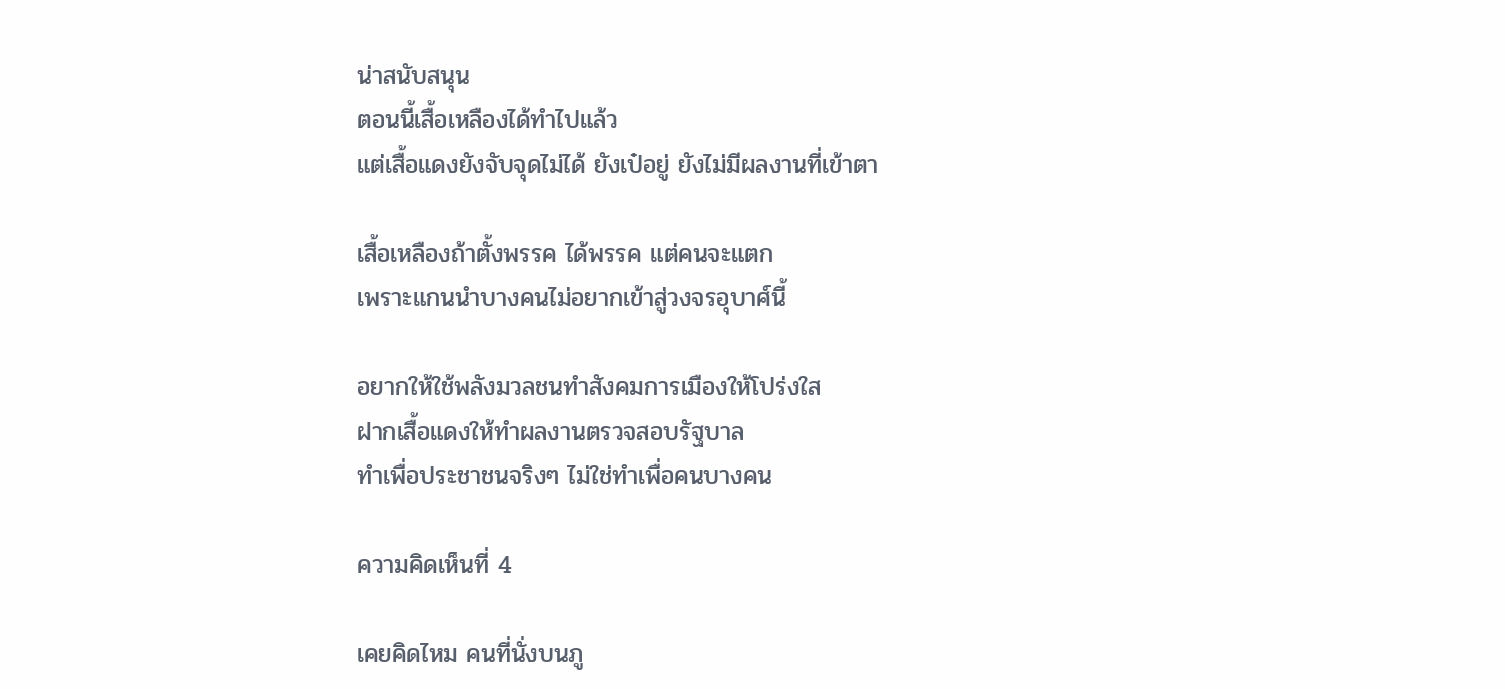น่าสนับสนุน
ตอนนี้เสื้อเหลืองได้ทำไปแล้ว
แต่เสื้อแดงยังจับจุดไม่ได้ ยังเป๋อยู่ ยังไม่มีผลงานที่เข้าตา

เสื้อเหลืองถ้าตั้งพรรค ได้พรรค แต่คนจะแตก
เพราะแกนนำบางคนไม่อยากเข้าสู่วงจรอุบาศ์นี้

อยากให้ใช้พลังมวลชนทำสังคมการเมืองให้โปร่งใส
ฝากเสื้อแดงให้ทำผลงานตรวจสอบรัฐบาล
ทำเพื่อประชาชนจริงๆ ไม่ใช่ทำเพื่อคนบางคน

ความคิดเห็นที่ 4

เคยคิดไหม คนที่นั่งบนภู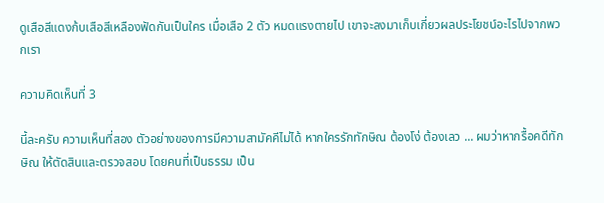ดูเสือสีแดงก้บเสือสีเหลืองฟัดกันเป็นใคร เมื่อเสือ 2 ตัว หมดแรงตายไป เขาจะลงมาเก็บเกี่ยวผลประโยชน์อะไรไปจากพวกเรา

ความคิดเห็นที่ 3

นี้ละครับ ความเห็นที่สอง ตัวอย่างของการมีความสามัคคีไม่ได้ หากใครรักทักษิณ ต้องโง่ ต้องเลว ... ผมว่าหากรื้อคดีทักษิณ ให้ตัดสินและตรวจสอบ โดยคนที่เป็นธรรม เป็น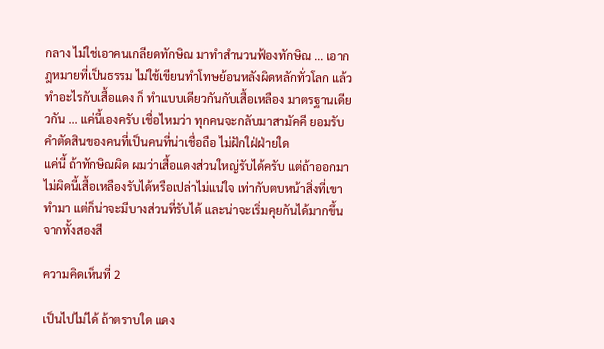กลาง ไม่ใช่เอาคนเกลียดทักษิณ มาทำสำนวนฟ้องทักษิณ ... เอากฎหมายที่เป็นธรรม ไม่ใช้เขียนทำโทษย้อนหลังผิดหลักทั่วโลก แล้ว ทำอะไรกับเสื้อแดง ก็ ทำแบบเดียวกันกับเสื้อเหลือง มาตรฐานเดียวกัน ... แค่นี้เองครับ เชื่อไหมว่า ทุกคนจะกลับมาสามัคคี ยอมรับคำตัดสินของคนที่เป็นคนที่น่าเชื่อถือ ไม่ฝักใฝ่ฝ่ายใด
แค่นี้ ถ้าทักษิณผิด ผมว่าเสื้อแดงส่วนใหญ่รับได้ครับ แต่ถ้าออกมาไม่ผิดนี้เสื้อเหลืองรับได้หรือเปล่าไม่แน่ใจ เท่ากับตบหน้าสิ่งที่เขาทำมา แต่ก็น่าจะมีบางส่วนที่รับได้ และน่าจะเริ่มคุยกันได้มากขึ้นจากทั้งสองสี

ความคิดเห็นที่ 2

เป็นไปไม่ได้ ถ้าตราบใด แดง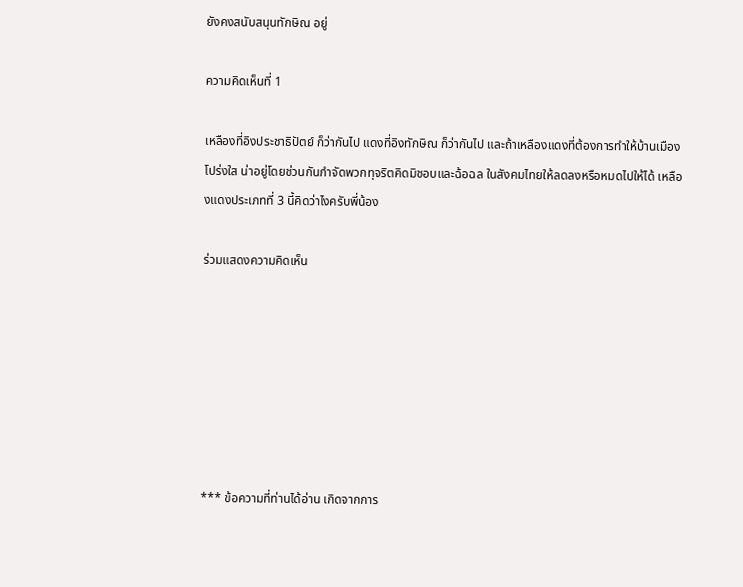ยังคงสนับสนุนทักษิณ อยู่

ความคิดเห็นที่ 1

เหลืองที่อิงประชาธิปัตย์ ก็ว่ากันไป แดงที่อิงทักษิณ ก็ว่ากันไป และถ้าเหลืองแดงที่ต้องการทำให้บ้านเมือง โปร่งใส น่าอยู่โดยช่วนกันกำจัดพวกทุจริตคิดมิชอบและฉ้อฉล ในสังคมไทยให้ลดลงหรือหมดไปให้ได้ เหลืองแดงประเภทที่ 3 นี้คิดว่าไงครับพี่น้อง

ร่วมแสดงความคิดเห็น







*** ข้อความที่ท่านได้อ่าน เกิดจากการ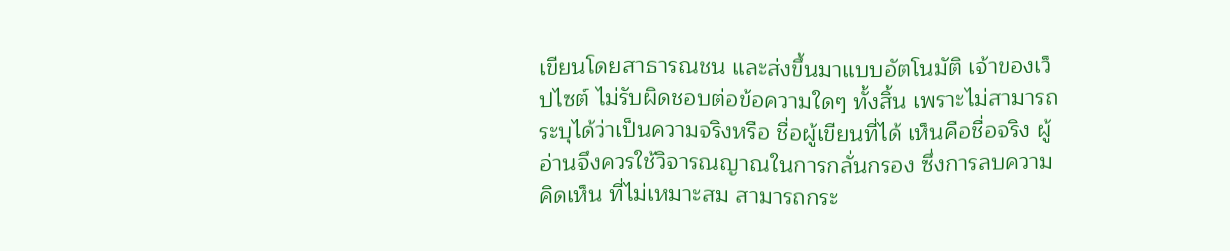เขียนโดยสาธารณชน และส่งขึ้นมาแบบอัตโนมัติ เจ้าของเว็ปไซต์ ไม่รับผิดชอบต่อข้อความใดๆ ทั้งสิ้น เพราะไม่สามารถระบุได้ว่าเป็นความจริงหรือ ชื่อผู้เขียนที่ได้ เห็นคือชื่อจริง ผู้อ่านจึงควรใช้วิจารณญาณในการกลั่นกรอง ซึ่งการลบความคิดเห็น ที่ไม่เหมาะสม สามารถกระ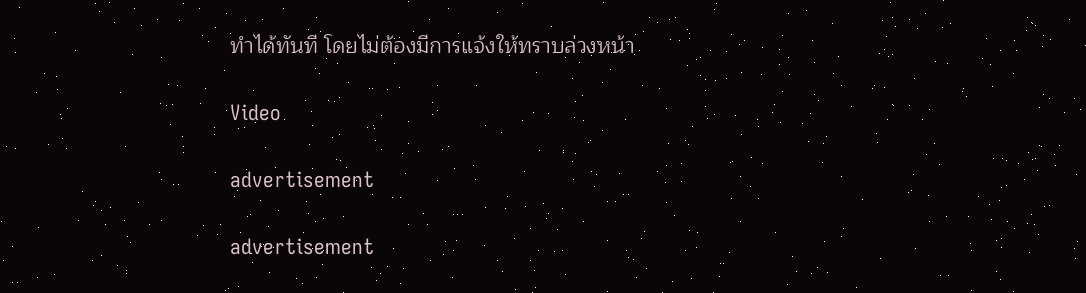ทำได้ทันที โดยไม่ต้องมีการแจ้งให้ทราบล่วงหน้า

Video

advertisement

advertisement